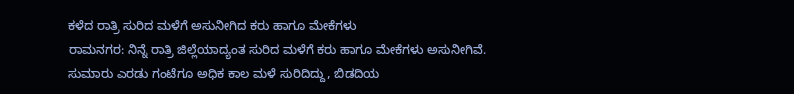ಕಳೆದ ರಾತ್ರಿ ಸುರಿದ ಮಳೆಗೆ ಅಸುನೀಗಿದ ಕರು ಹಾಗೂ ಮೇಕೆಗಳು
ರಾಮನಗರ: ನಿನ್ನೆ ರಾತ್ರಿ ಜಿಲ್ಲೆಯಾದ್ಯಂತ ಸುರಿದ ಮಳೆಗೆ ಕರು ಹಾಗೂ ಮೇಕೆಗಳು ಅಸುನೀಗಿವೆ.
ಸುಮಾರು ಎರಡು ಗಂಟೆಗೂ ಅಧಿಕ ಕಾಲ ಮಳೆ ಸುರಿದಿದ್ದು, ಬಿಡದಿಯ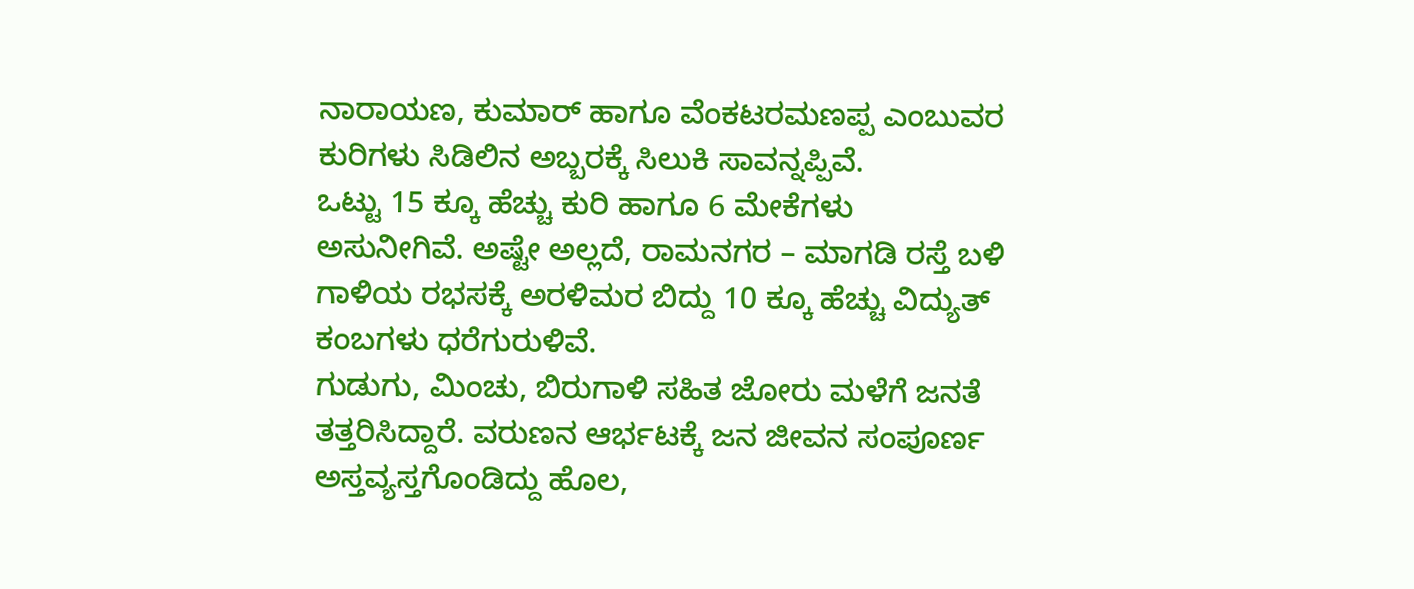ನಾರಾಯಣ, ಕುಮಾರ್ ಹಾಗೂ ವೆಂಕಟರಮಣಪ್ಪ ಎಂಬುವರ ಕುರಿಗಳು ಸಿಡಿಲಿನ ಅಬ್ಬರಕ್ಕೆ ಸಿಲುಕಿ ಸಾವನ್ನಪ್ಪಿವೆ.
ಒಟ್ಟು 15 ಕ್ಕೂ ಹೆಚ್ಚು ಕುರಿ ಹಾಗೂ 6 ಮೇಕೆಗಳು ಅಸುನೀಗಿವೆ. ಅಷ್ಟೇ ಅಲ್ಲದೆ, ರಾಮನಗರ – ಮಾಗಡಿ ರಸ್ತೆ ಬಳಿ ಗಾಳಿಯ ರಭಸಕ್ಕೆ ಅರಳಿಮರ ಬಿದ್ದು 10 ಕ್ಕೂ ಹೆಚ್ಚು ವಿದ್ಯುತ್ ಕಂಬಗಳು ಧರೆಗುರುಳಿವೆ.
ಗುಡುಗು, ಮಿಂಚು, ಬಿರುಗಾಳಿ ಸಹಿತ ಜೋರು ಮಳೆಗೆ ಜನತೆ ತತ್ತರಿಸಿದ್ದಾರೆ. ವರುಣನ ಆರ್ಭಟಕ್ಕೆ ಜನ ಜೀವನ ಸಂಪೂರ್ಣ ಅಸ್ತವ್ಯಸ್ತಗೊಂಡಿದ್ದು ಹೊಲ,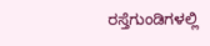ರಸ್ತೆಗುಂಡಿಗಳಲ್ಲಿ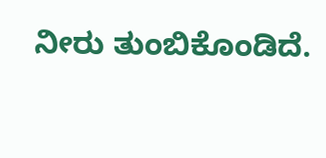ನೀರು ತುಂಬಿಕೊಂಡಿದೆ.